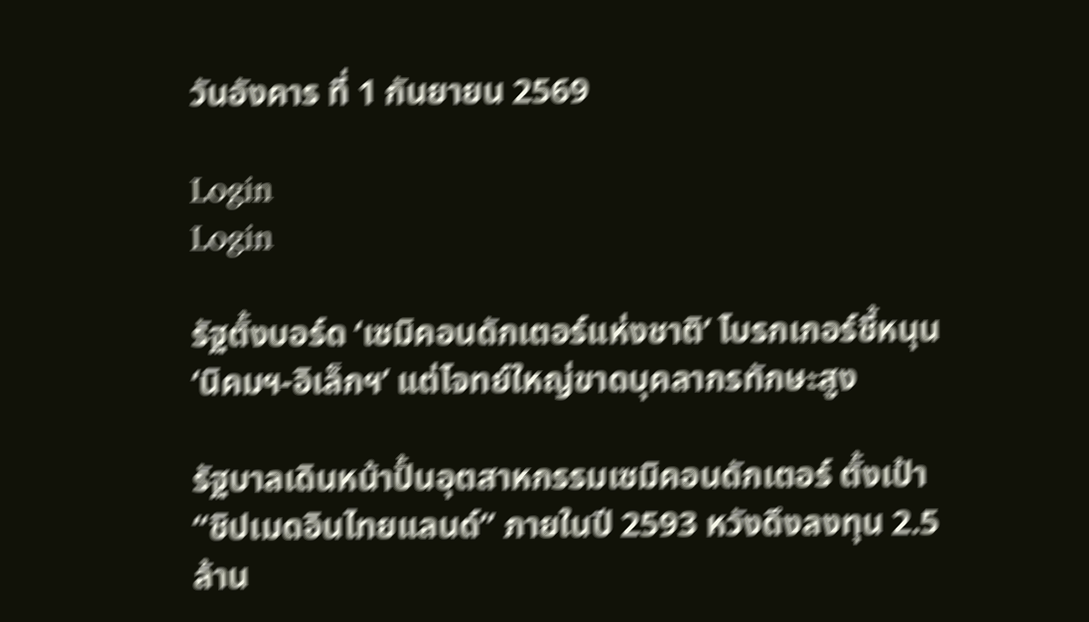วันอังคาร ที่ 1 กันยายน 2569

Login
Login

รัฐตั้งบอร์ด ‘เซมิคอนดักเตอร์แห่งชาติ’ โบรกเกอร์ชี้หนุน ‘นิคมฯ-อิเล็กฯ’ แต่โจทย์ใหญ่ขาดบุคลากรทักษะสูง

รัฐบาลเดินหน้าปั้นอุตสาหกรรมเซมิคอนดักเตอร์ ตั้งเป้า “ชิปเมดอินไทยแลนด์” ภายในปี 2593 หวังดึงลงทุน 2.5 ล้าน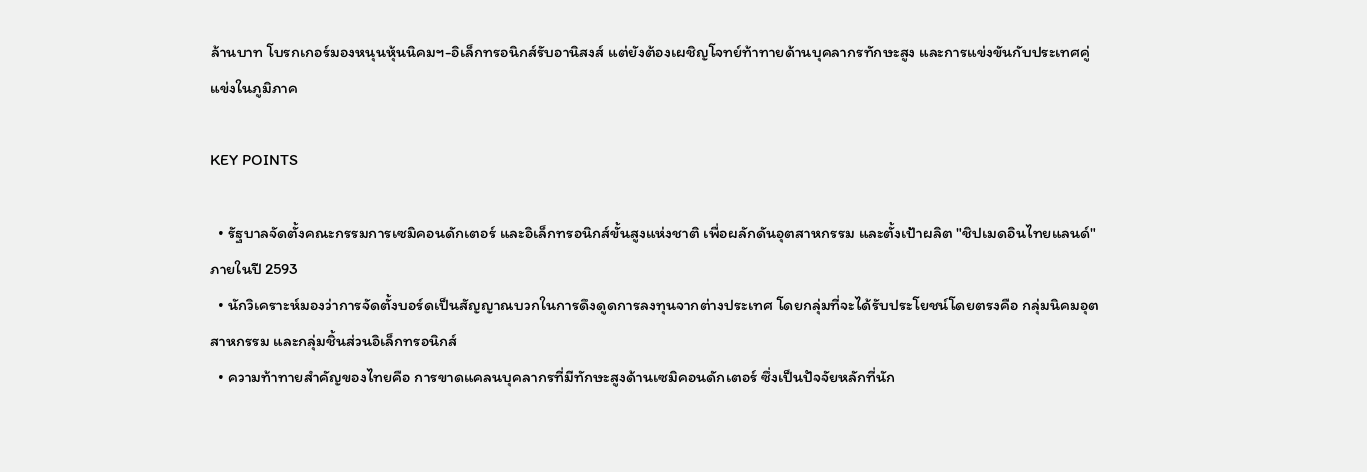ล้านบาท โบรกเกอร์มองหนุนหุ้นนิคมฯ-อิเล็กทรอนิกส์รับอานิสงส์ แต่ยังต้องเผชิญโจทย์ท้าทายด้านบุคลากรทักษะสูง และการแข่งขันกับประเทศคู่แข่งในภูมิภาค

KEY POINTS

  • รัฐบาลจัดตั้งคณะกรรมการเซมิคอนดักเตอร์ และอิเล็กทรอนิกส์ขั้นสูงแห่งชาติ เพื่อผลักดันอุตสาหกรรม และตั้งเป้าผลิต "ชิปเมดอินไทยแลนด์" ภายในปี 2593
  • นักวิเคราะห์มองว่าการจัดตั้งบอร์ดเป็นสัญญาณบวกในการดึงดูดการลงทุนจากต่างประเทศ โดยกลุ่มที่จะได้รับประโยชน์โดยตรงคือ กลุ่มนิคมอุตสาหกรรม และกลุ่มชิ้นส่วนอิเล็กทรอนิกส์
  • ความท้าทายสำคัญของไทยคือ การขาดแคลนบุคลากรที่มีทักษะสูงด้านเซมิคอนดักเตอร์ ซึ่งเป็นปัจจัยหลักที่นัก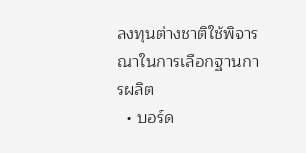ลงทุนต่างชาติใช้พิจารณาในการเลือกฐานการผลิต
  • บอร์ด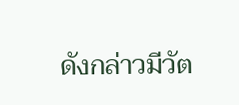ดังกล่าวมีวัต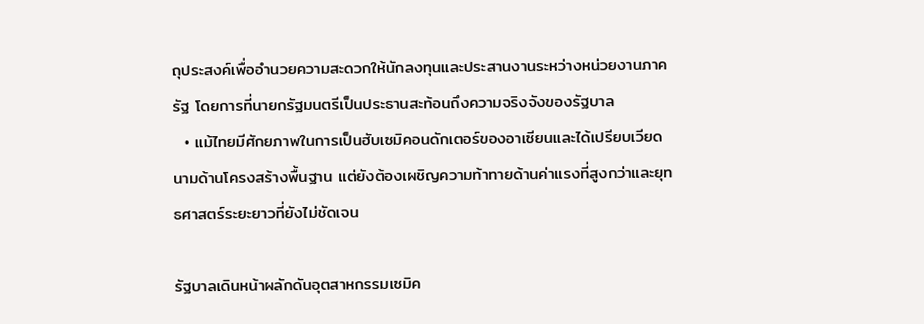ถุประสงค์เพื่ออำนวยความสะดวกให้นักลงทุนและประสานงานระหว่างหน่วยงานภาครัฐ โดยการที่นายกรัฐมนตรีเป็นประธานสะท้อนถึงความจริงจังของรัฐบาล
  • แม้ไทยมีศักยภาพในการเป็นฮับเซมิคอนดักเตอร์ของอาเซียนและได้เปรียบเวียดนามด้านโครงสร้างพื้นฐาน แต่ยังต้องเผชิญความท้าทายด้านค่าแรงที่สูงกว่าและยุทธศาสตร์ระยะยาวที่ยังไม่ชัดเจน

รัฐบาลเดินหน้าผลักดันอุตสาหกรรมเซมิค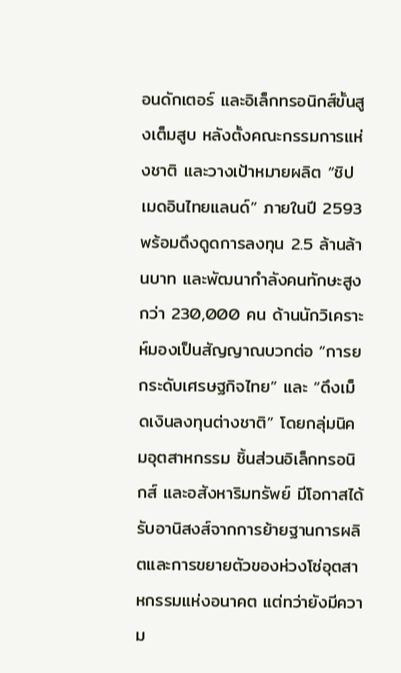อนดักเตอร์ และอิเล็กทรอนิกส์ขั้นสูงเต็มสูบ หลังตั้งคณะกรรมการแห่งชาติ และวางเป้าหมายผลิต “ชิปเมดอินไทยแลนด์” ภายในปี 2593 พร้อมดึงดูดการลงทุน 2.5 ล้านล้านบาท และพัฒนากำลังคนทักษะสูงกว่า 230,000 คน ด้านนักวิเคราะห์มองเป็นสัญญาณบวกต่อ “การยกระดับเศรษฐกิจไทย” และ “ดึงเม็ดเงินลงทุนต่างชาติ” โดยกลุ่มนิคมอุตสาหกรรม ชิ้นส่วนอิเล็กทรอนิกส์ และอสังหาริมทรัพย์ มีโอกาสได้รับอานิสงส์จากการย้ายฐานการผลิตและการขยายตัวของห่วงโซ่อุตสาหกรรมแห่งอนาคต แต่ทว่ายังมีความ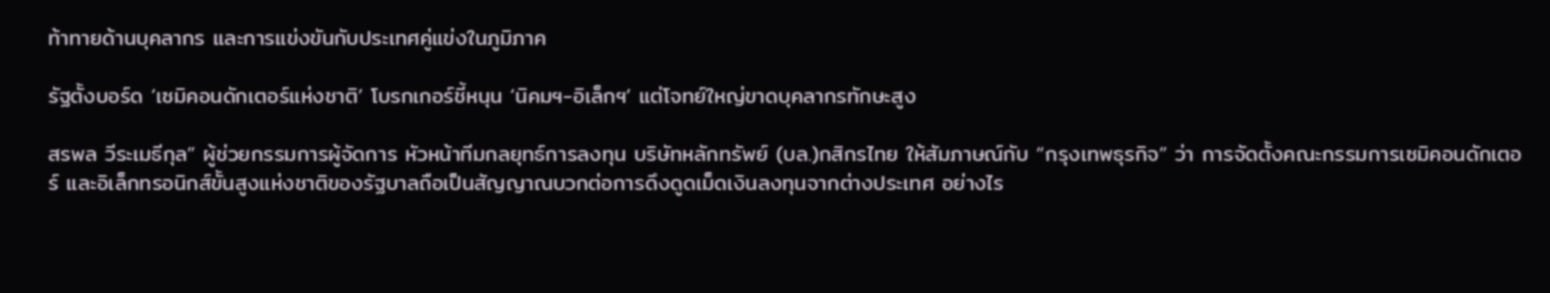ท้าทายด้านบุคลากร และการแข่งขันกับประเทศคู่แข่งในภูมิภาค

รัฐตั้งบอร์ด ‘เซมิคอนดักเตอร์แห่งชาติ’ โบรกเกอร์ชี้หนุน ‘นิคมฯ-อิเล็กฯ’ แต่โจทย์ใหญ่ขาดบุคลากรทักษะสูง

สรพล วีระเมธีกุล” ผู้ช่วยกรรมการผู้จัดการ หัวหน้าทีมกลยุทธ์การลงทุน บริษัทหลักทรัพย์ (บล.)กสิกรไทย ให้สัมภาษณ์กับ “กรุงเทพธุรกิจ” ว่า การจัดตั้งคณะกรรมการเซมิคอนดักเตอร์ และอิเล็กทรอนิกส์ขั้นสูงแห่งชาติของรัฐบาลถือเป็นสัญญาณบวกต่อการดึงดูดเม็ดเงินลงทุนจากต่างประเทศ อย่างไร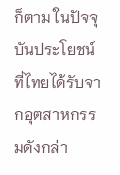ก็ตาม ในปัจจุบันประโยชน์ที่ไทยได้รับจากอุตสาหกรรมดังกล่า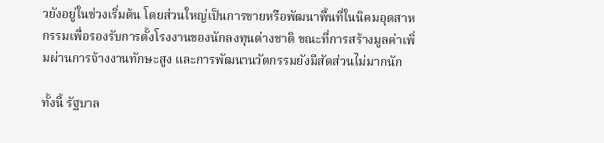วยังอยู่ในช่วงเริ่มต้น โดยส่วนใหญ่เป็นการขายหรือพัฒนาพื้นที่ในนิคมอุตสาหกรรมเพื่อรองรับการตั้งโรงงานของนักลงทุนต่างชาติ ขณะที่การสร้างมูลค่าเพิ่มผ่านการจ้างงานทักษะสูง และการพัฒนานวัตกรรมยังมีสัดส่วนไม่มากนัก

ทั้งนี้ รัฐบาล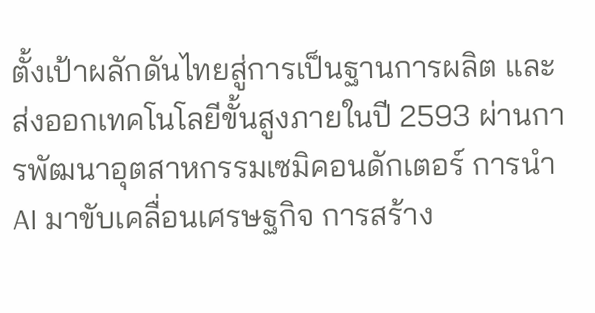ตั้งเป้าผลักดันไทยสู่การเป็นฐานการผลิต และส่งออกเทคโนโลยีขั้นสูงภายในปี 2593 ผ่านการพัฒนาอุตสาหกรรมเซมิคอนดักเตอร์ การนำ AI มาขับเคลื่อนเศรษฐกิจ การสร้าง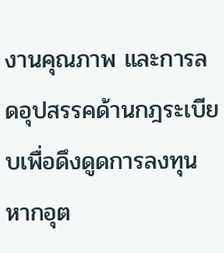งานคุณภาพ และการลดอุปสรรคด้านกฎระเบียบเพื่อดึงดูดการลงทุน หากอุต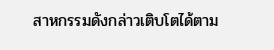สาหกรรมดังกล่าวเติบโตได้ตาม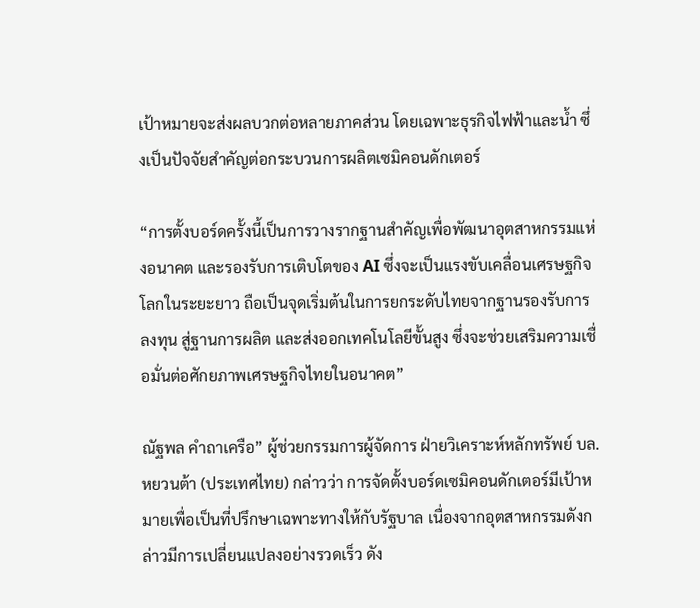เป้าหมายจะส่งผลบวกต่อหลายภาคส่วน โดยเฉพาะธุรกิจไฟฟ้าและน้ำ ซึ่งเป็นปัจจัยสำคัญต่อกระบวนการผลิตเซมิคอนดักเตอร์

“การตั้งบอร์ดครั้งนี้เป็นการวางรากฐานสำคัญเพื่อพัฒนาอุตสาหกรรมแห่งอนาคต และรองรับการเติบโตของ AI ซึ่งจะเป็นแรงขับเคลื่อนเศรษฐกิจโลกในระยะยาว ถือเป็นจุดเริ่มต้นในการยกระดับไทยจากฐานรองรับการลงทุน สู่ฐานการผลิต และส่งออกเทคโนโลยีขั้นสูง ซึ่งจะช่วยเสริมความเชื่อมั่นต่อศักยภาพเศรษฐกิจไทยในอนาคต”

ณัฐพล คำถาเครือ” ผู้ช่วยกรรมการผู้จัดการ ฝ่ายวิเคราะห์หลักทรัพย์ บล.หยวนต้า (ประเทศไทย) กล่าวว่า การจัดตั้งบอร์ดเซมิคอนดักเตอร์มีเป้าหมายเพื่อเป็นที่ปรึกษาเฉพาะทางให้กับรัฐบาล เนื่องจากอุตสาหกรรมดังกล่าวมีการเปลี่ยนแปลงอย่างรวดเร็ว ดัง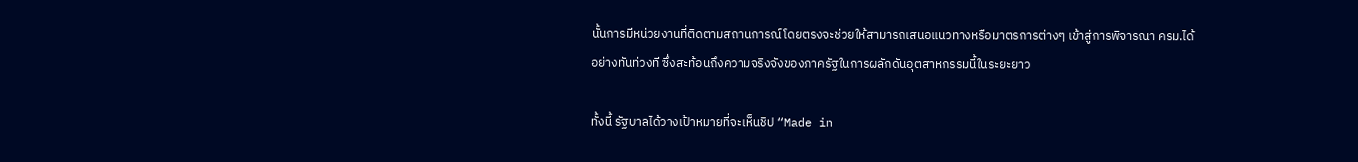นั้นการมีหน่วยงานที่ติดตามสถานการณ์โดยตรงจะช่วยให้สามารถเสนอแนวทางหรือมาตรการต่างๆ เข้าสู่การพิจารณา ครม.ได้อย่างทันท่วงที ซึ่งสะท้อนถึงความจริงจังของภาครัฐในการผลักดันอุตสาหกรรมนี้ในระยะยาว

ทั้งนี้ รัฐบาลได้วางเป้าหมายที่จะเห็นชิป “Made in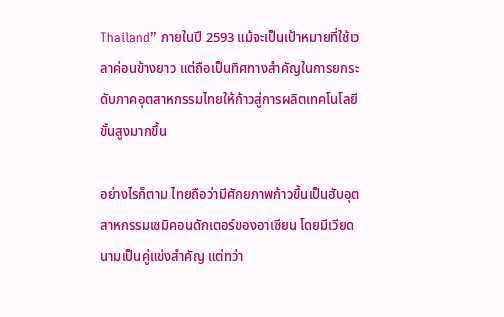Thailand” ภายในปี 2593 แม้จะเป็นเป้าหมายที่ใช้เวลาค่อนข้างยาว แต่ถือเป็นทิศทางสำคัญในการยกระดับภาคอุตสาหกรรมไทยให้ก้าวสู่การผลิตเทคโนโลยีขั้นสูงมากขึ้น

อย่างไรก็ตาม ไทยถือว่ามีศักยภาพก้าวขึ้นเป็นฮับอุตสาหกรรมเซมิคอนดักเตอร์ของอาเซียน โดยมีเวียดนามเป็นคู่แข่งสำคัญ แต่ทว่า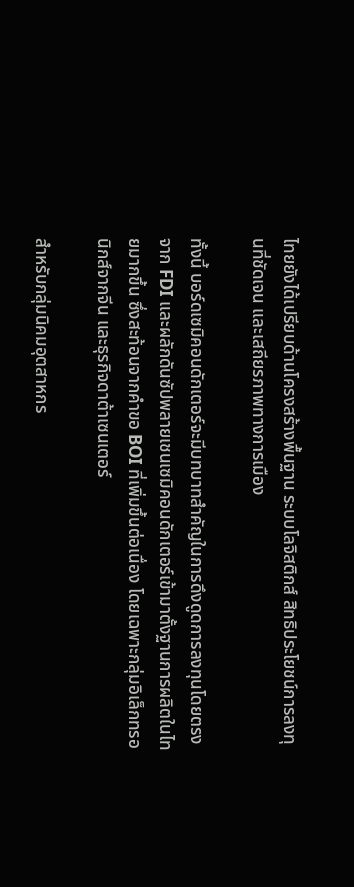ไทยยังได้เปรียบด้านโครงสร้างพื้นฐาน ระบบโลจิสติกส์ สิทธิประโยชน์การลงทุนที่ชัดเจน และเสถียรภาพทางการเมือง

ทั้งนี้ บอร์ดเซมิคอนดักเตอร์จะมีบทบาทสำคัญในการดึงดูดการลงทุนโดยตรงจาก FDI และผลักดันซัปพลายเชนเซมิคอนดักเตอร์เข้ามาตั้งฐานการผลิตในไทยมากขึ้น ซึ่งสะท้อนจากคำขอ BOI ที่เพิ่มขึ้นต่อเนื่อง โดยเฉพาะกลุ่มอิเล็กทรอนิกส์จากจีน และธุรกิจดาต้าเซนเตอร์

สำหรับกลุ่มนิคมอุตสาหกร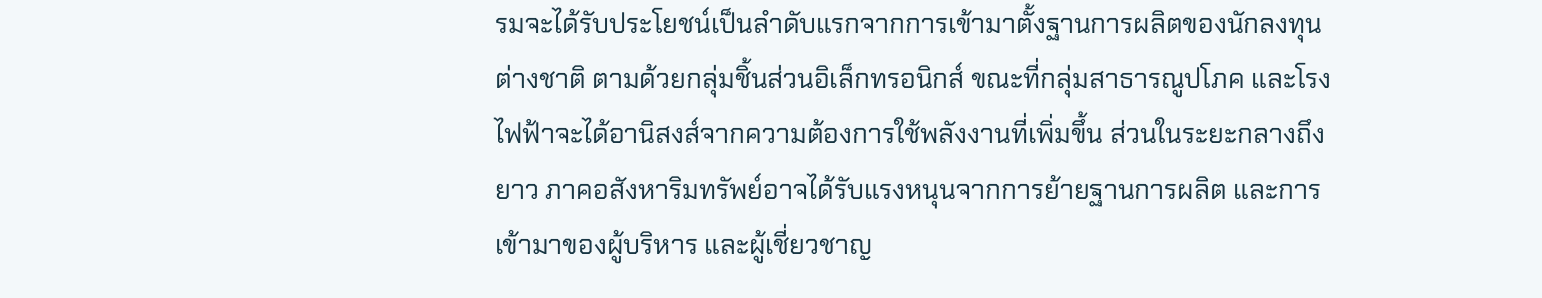รมจะได้รับประโยชน์เป็นลำดับแรกจากการเข้ามาตั้งฐานการผลิตของนักลงทุนต่างชาติ ตามด้วยกลุ่มชิ้นส่วนอิเล็กทรอนิกส์ ขณะที่กลุ่มสาธารณูปโภค และโรงไฟฟ้าจะได้อานิสงส์จากความต้องการใช้พลังงานที่เพิ่มขึ้น ส่วนในระยะกลางถึงยาว ภาคอสังหาริมทรัพย์อาจได้รับแรงหนุนจากการย้ายฐานการผลิต และการเข้ามาของผู้บริหาร และผู้เชี่ยวชาญ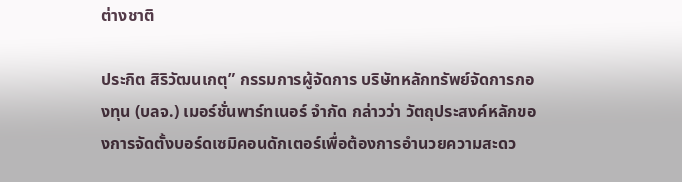ต่างชาติ

ประกิต สิริวัฒนเกตุ” กรรมการผู้จัดการ บริษัทหลักทรัพย์จัดการกองทุน (บลจ.) เมอร์ชั่นพาร์ทเนอร์ จำกัด กล่าวว่า วัตถุประสงค์หลักของการจัดตั้งบอร์ดเซมิคอนดักเตอร์เพื่อต้องการอำนวยความสะดว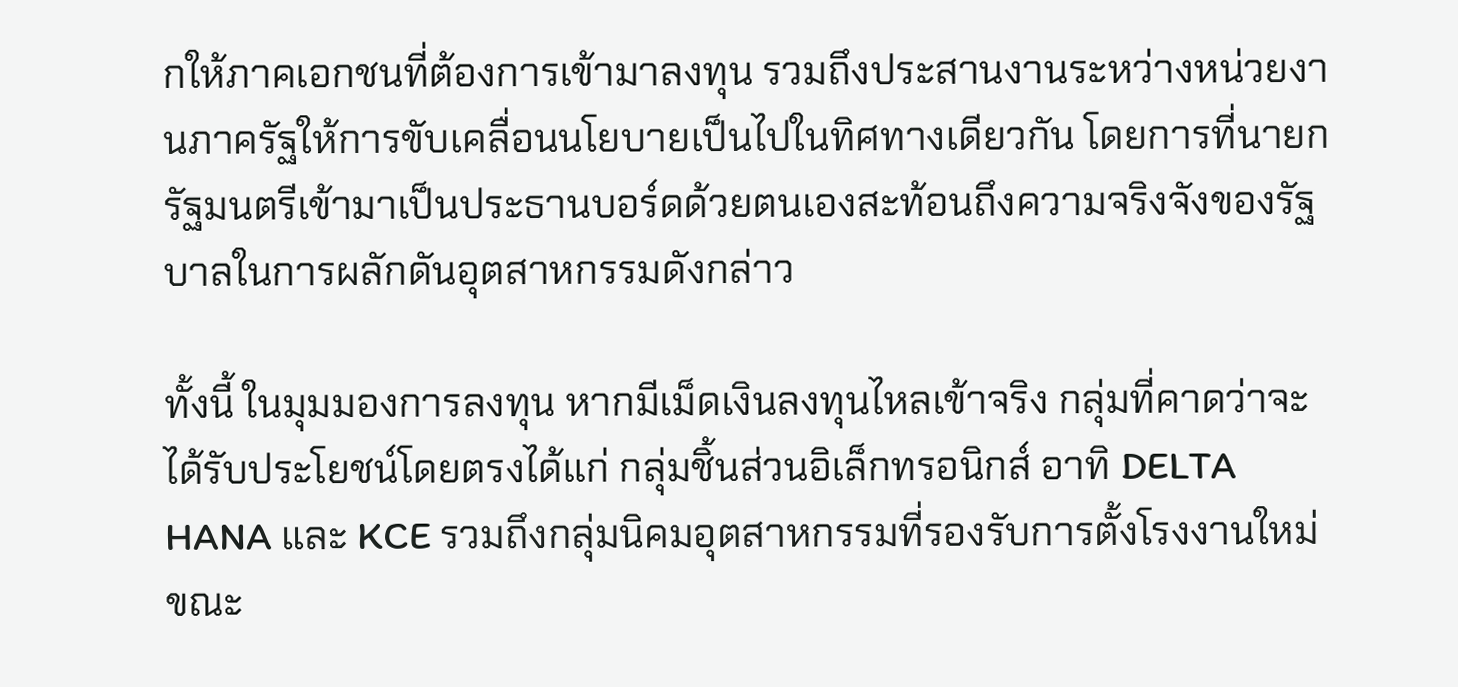กให้ภาคเอกชนที่ต้องการเข้ามาลงทุน รวมถึงประสานงานระหว่างหน่วยงานภาครัฐให้การขับเคลื่อนนโยบายเป็นไปในทิศทางเดียวกัน โดยการที่นายกรัฐมนตรีเข้ามาเป็นประธานบอร์ดด้วยตนเองสะท้อนถึงความจริงจังของรัฐบาลในการผลักดันอุตสาหกรรมดังกล่าว

ทั้งนี้ ในมุมมองการลงทุน หากมีเม็ดเงินลงทุนไหลเข้าจริง กลุ่มที่คาดว่าจะได้รับประโยชน์โดยตรงได้แก่ กลุ่มชิ้นส่วนอิเล็กทรอนิกส์ อาทิ DELTA HANA และ KCE รวมถึงกลุ่มนิคมอุตสาหกรรมที่รองรับการตั้งโรงงานใหม่ ขณะ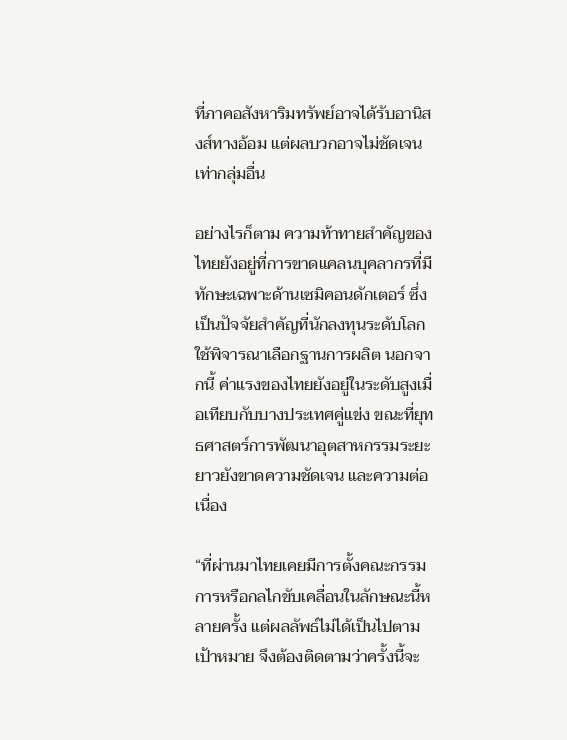ที่ภาคอสังหาริมทรัพย์อาจได้รับอานิสงส์ทางอ้อม แต่ผลบวกอาจไม่ชัดเจนเท่ากลุ่มอื่น

อย่างไรก็ตาม ความท้าทายสำคัญของไทยยังอยู่ที่การขาดแคลนบุคลากรที่มีทักษะเฉพาะด้านเซมิคอนดักเตอร์ ซึ่งเป็นปัจจัยสำคัญที่นักลงทุนระดับโลกใช้พิจารณาเลือกฐานการผลิต นอกจากนี้ ค่าแรงของไทยยังอยู่ในระดับสูงเมื่อเทียบกับบางประเทศคู่แข่ง ขณะที่ยุทธศาสตร์การพัฒนาอุตสาหกรรมระยะยาวยังขาดความชัดเจน และความต่อเนื่อง

“ที่ผ่านมาไทยเคยมีการตั้งคณะกรรมการหรือกลไกขับเคลื่อนในลักษณะนี้หลายครั้ง แต่ผลลัพธ์ไม่ได้เป็นไปตามเป้าหมาย จึงต้องติดตามว่าครั้งนี้จะ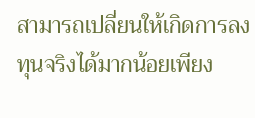สามารถเปลี่ยนให้เกิดการลงทุนจริงได้มากน้อยเพียง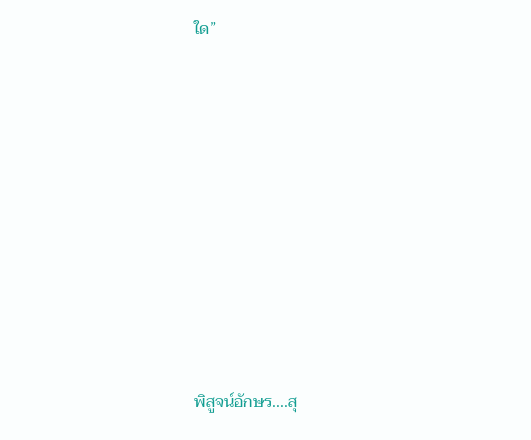ใด”









พิสูจน์อักษร....สุ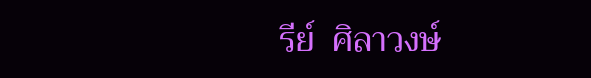รีย์  ศิลาวงษ์